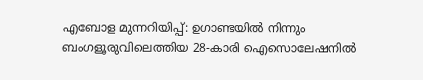എബോള മുന്നറിയിപ്പ്: ഉഗാണ്ടയിൽ നിന്നും ബംഗളൂരുവിലെത്തിയ 28-കാരി ഐസൊലേഷനിൽ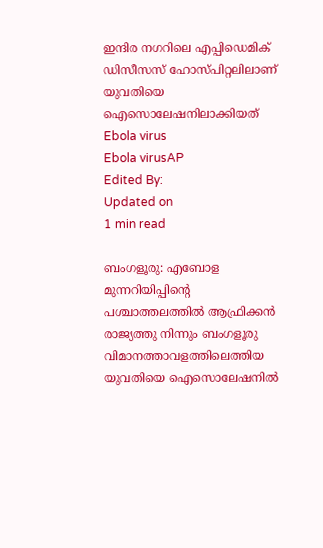ഇന്ദിര നഗറിലെ എപ്പിഡെമിക് ഡിസീസസ് ഹോസ്പിറ്റലിലാണ് യുവതിയെ ഐസൊലേഷനിലാക്കിയത്
Ebola virus
Ebola virusAP
Edited By:
Updated on
1 min read

ബംഗളൂരു: എബോള മുന്നറിയിപ്പിന്റെ പശ്ചാത്തലത്തിൽ ആഫ്രിക്കൻ രാജ്യത്തു നിന്നും ബംഗളൂരു വിമാനത്താവളത്തിലെത്തിയ യുവതിയെ ഐസൊലേഷനിൽ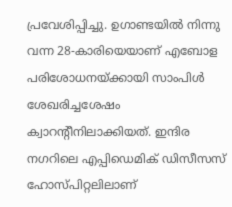പ്രവേശിപ്പിച്ചു. ഉഗാണ്ടയിൽ നിന്നു വന്ന 28-കാരിയെയാണ് എബോള പരിശോധനയ്ക്കായി സാംപിൾ ശേഖരിച്ചശേഷം ക്വാറന്റീനിലാക്കിയത്. ഇന്ദിര നഗറിലെ എപ്പിഡെമിക് ഡിസീസസ് ഹോസ്പിറ്റലിലാണ്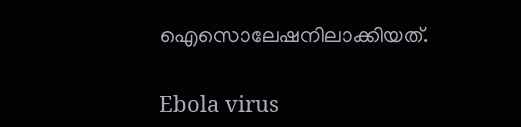ഐസൊലേഷനിലാക്കിയത്.

Ebola virus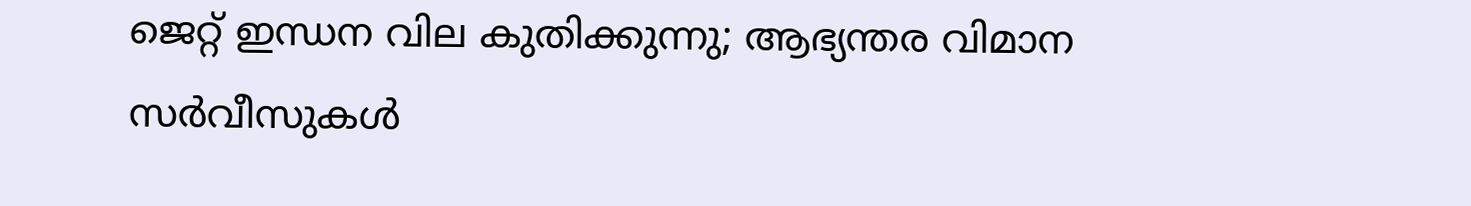ജെറ്റ് ഇന്ധന വില കുതിക്കുന്നു; ആഭ്യന്തര വിമാന സര്‍വീസുകള്‍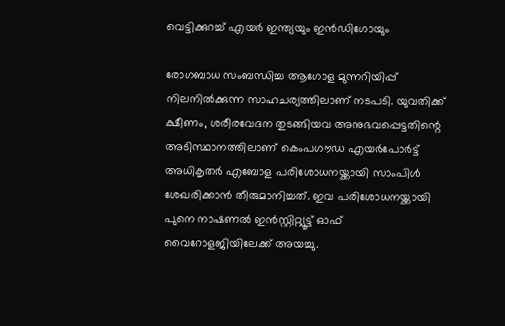വെട്ടിക്കുറച്ച് എയര്‍ ഇന്ത്യയും ഇന്‍ഡിഗോയും

രോഗബാധ സംബന്ധിച്ച ആഗോള മുന്നറിയിപ്പ് നിലനിൽക്കുന്ന സാഹചര്യത്തിലാണ് നടപടി. യുവതിക്ക് ക്ഷീണം, ശരീരവേദന തുടങ്ങിയവ അനുഭവപ്പെട്ടതിന്റെ അടിസ്ഥാനത്തിലാണ് കെംപഗൗഡ എയർപോർട്ട് അധികൃതർ എബോള പരിശോധനയ്ക്കായി സാംപിൾ ശേഖരിക്കാൻ തീരുമാനിച്ചത്. ഇവ പരിശോധനയ്ക്കായി പുനെ നാഷണൽ ഇൻസ്റ്റിറ്റ്യൂട്ട് ഓഫ് വൈറോളജിയിലേക്ക് അയച്ചു.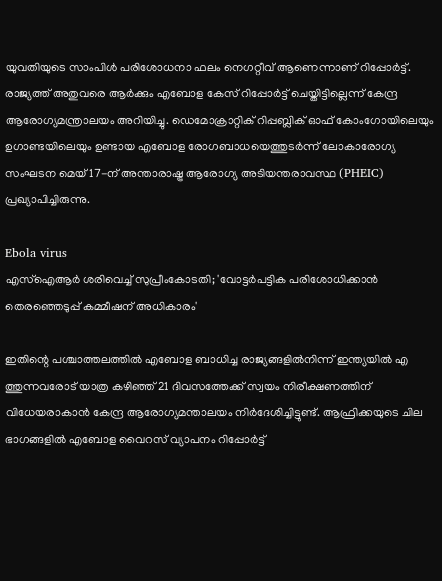യുവതിയുടെ സാംപിൾ പരിശോധനാ ഫലം നെഗറ്റീവ് ആണെന്നാണ് റിപ്പോർട്ട്. രാജ്യത്ത് അതുവരെ ആർക്കും എബോള കേസ് റിപ്പോർട്ട് ചെയ്തിട്ടില്ലെന്ന് കേന്ദ്ര ആരോഗ്യമന്ത്രാലയം അറിയിച്ചു. ഡെമോക്രാറ്റിക് റിപ്പബ്ലിക് ഓഫ് കോംഗോയിലെയും ഉഗാണ്ടയിലെയും ഉണ്ടായ എബോള രോഗബാധയെത്തുടർന്ന് ലോകാരോഗ്യ സംഘടന മെയ് 17-ന് അന്താരാഷ്ട്ര ആരോഗ്യ അടിയന്തരാവസ്ഥ (PHEIC) പ്രഖ്യാപിച്ചിരുന്നു.

Ebola virus
എസ്ഐആർ ശരിവെച്ച് സുപ്രീംകോടതി; 'വോട്ടർപട്ടിക പരിശോധിക്കാൻ തെരഞ്ഞെടുപ്പ് കമ്മീഷന് അധികാരം'

ഇതിന്റെ പശ്ചാത്തലത്തിൽ എബോള ബാധിച്ച രാജ്യങ്ങളിൽനിന്ന് ഇന്ത്യയിൽ എ ത്തുന്നവരോട് യാത്ര കഴിഞ്ഞ് 21 ദിവസത്തേക്ക് സ്വയം നിരീക്ഷണത്തിന് വിധേയരാകാൻ കേന്ദ്ര ആരോഗ്യമന്താലയം നിർദേശിച്ചിട്ടുണ്ട്. ആഫ്രിക്കയുടെ ചില ഭാഗങ്ങളിൽ എബോള വൈറസ് വ്യാപനം റിപ്പോർട്ട്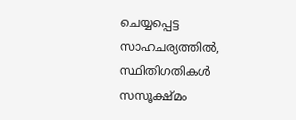ചെയ്യപ്പെട്ട സാഹചര്യത്തിൽ, സ്ഥിതിഗതികൾ സസൂക്ഷ്മം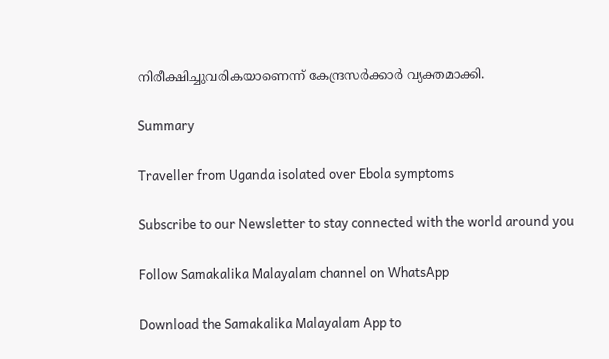നിരീക്ഷിച്ചുവരികയാണെന്ന് കേന്ദ്രസർക്കാർ‌ വ്യക്തമാക്കി.

Summary

Traveller from Uganda isolated over Ebola symptoms

Subscribe to our Newsletter to stay connected with the world around you

Follow Samakalika Malayalam channel on WhatsApp

Download the Samakalika Malayalam App to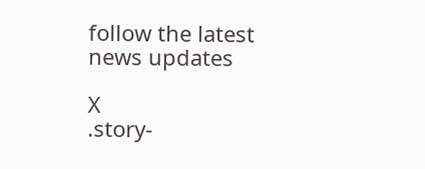follow the latest news updates

X
.story-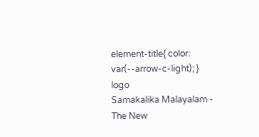element-title{ color: var(--arrow-c-light); }
logo
Samakalika Malayalam - The New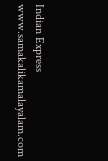Indian Express
www.samakalikamalayalam.com